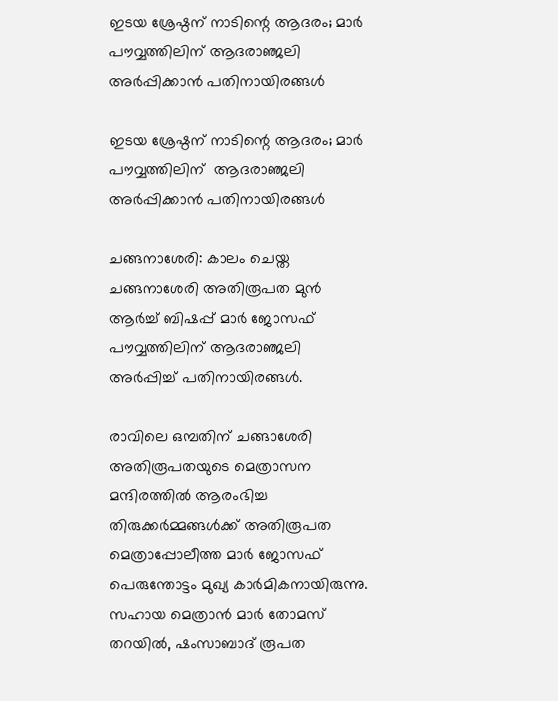ഇടയ ശ്രേഷ്ഠന് നാടിന്റെ ആദരം; മാര്‍ പൗവ്വത്തിലിന് ആദരാഞ്ജലി അര്‍പ്പിക്കാന്‍ പതിനായിരങ്ങള്‍

ഇടയ ശ്രേഷ്ഠന് നാടിന്റെ ആദരം; മാര്‍ പൗവ്വത്തിലിന്  ആദരാഞ്ജലി അര്‍പ്പിക്കാന്‍ പതിനായിരങ്ങള്‍

ചങ്ങനാശേരി: കാലം ചെയ്ത ചങ്ങനാശേരി അതിരൂപത മുന്‍ ആര്‍ച്ച് ബിഷപ്പ് മാര്‍ ജോസഫ് പൗവ്വത്തിലിന് ആദരാഞ്ജലി അര്‍പ്പിച്ച് പതിനായിരങ്ങള്‍.

രാവിലെ ഒമ്പതിന് ചങ്ങാശേരി അതിരൂപതയുടെ മെത്രാസന മന്ദിരത്തില്‍ ആരംഭിച്ച തിരുക്കര്‍മ്മങ്ങള്‍ക്ക് അതിരൂപത മെത്രാപ്പോലീത്ത മാര്‍ ജോസഫ് പെരുന്തോട്ടം മുഖ്യ കാര്‍മികനായിരുന്നു. സഹായ മെത്രാന്‍ മാര്‍ തോമസ് തറയില്‍, ഷംസാബാദ് രൂപത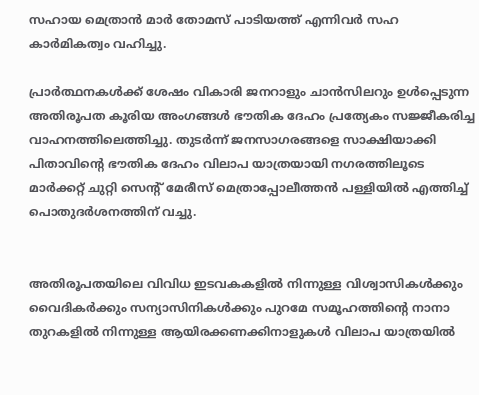സഹായ മെത്രാന്‍ മാര്‍ തോമസ് പാടിയത്ത് എന്നിവര്‍ സഹ കാര്‍മികത്വം വഹിച്ചു.

പ്രാര്‍ത്ഥനകള്‍ക്ക് ശേഷം വികാരി ജനറാളും ചാന്‍സിലറും ഉള്‍പ്പെടുന്ന അതിരൂപത കൂരിയ അംഗങ്ങള്‍ ഭൗതിക ദേഹം പ്രത്യേകം സജ്ജീകരിച്ച വാഹനത്തിലെത്തിച്ചു. തുടര്‍ന്ന് ജനസാഗരങ്ങളെ സാക്ഷിയാക്കി പിതാവിന്റെ ഭൗതിക ദേഹം വിലാപ യാത്രയായി നഗരത്തിലൂടെ മാര്‍ക്കറ്റ് ചുറ്റി സെന്റ് മേരീസ് മെത്രാപ്പോലീത്തന്‍ പള്ളിയില്‍ എത്തിച്ച് പൊതുദര്‍ശനത്തിന് വച്ചു.


അതിരൂപതയിലെ വിവിധ ഇടവകകളില്‍ നിന്നുള്ള വിശ്വാസികള്‍ക്കും വൈദികര്‍ക്കും സന്യാസിനികള്‍ക്കും പുറമേ സമൂഹത്തിന്റെ നാനാ തുറകളില്‍ നിന്നുള്ള ആയിരക്കണക്കിനാളുകള്‍ വിലാപ യാത്രയില്‍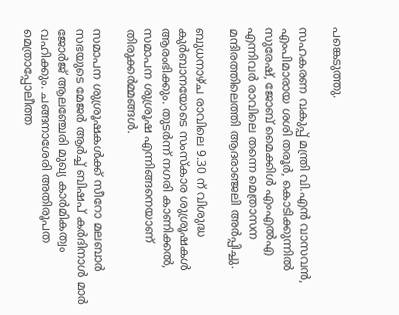പങ്കെടുത്തു.

സഹകരണ വകുപ്പ് മന്ത്രി വി.എന്‍ വാസവന്‍, എംപിമാരായ ശശി തരൂര്‍, കൊടിക്കുന്നില്‍ സുരേഷ്, ജോബ് മൈക്കിള്‍ എംഎല്‍എ എന്നിവര്‍ രാവിലെ തന്നെ മെത്രാസന മന്ദിരത്തിലെത്തി ആദരാഞ്ജലി അര്‍പ്പിച്ചു.

ബുധനാഴ്ച രാവിലെ 9.30 ന് വിശുദ്ധ കുര്‍ബാനയോടെ സംസ്‌കാര ശുശ്രൂഷകള്‍ ആരംഭിക്കും. തുടര്‍ന്ന് നഗരി കാണിക്കല്‍, സമാപന ശുശ്രൂഷ എന്നിങ്ങനെയാണ് തിരുക്കര്‍മ്മങ്ങള്‍.

സമാപന ശുശ്രൂഷകള്‍ക്ക് സീറോ മലബാര്‍ സഭയുടെ മേജര്‍ ആര്‍ച്ച് ബിഷപ് കര്‍ദിനാള്‍ മാര്‍ ജോര്‍ജ് ആലഞ്ചേരി മുഖ്യ കാര്‍മികത്വം വഹിക്കും. ചങ്ങനാശേരി അതിരൂപത മെത്രാപ്പോലീത്ത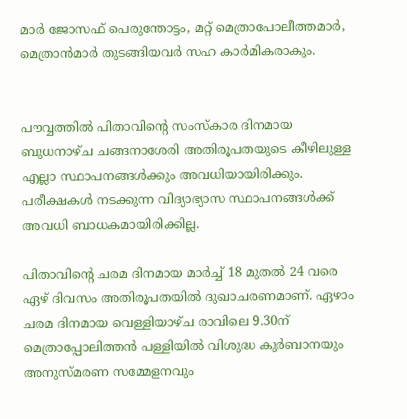മാര്‍ ജോസഫ് പെരുന്തോട്ടം, മറ്റ് മെത്രാപോലീത്തമാര്‍, മെത്രാന്‍മാര്‍ തുടങ്ങിയവര്‍ സഹ കാര്‍മികരാകും.


പൗവ്വത്തില്‍ പിതാവിന്റെ സംസ്‌കാര ദിനമായ ബുധനാഴ്ച ചങ്ങനാശേരി അതിരൂപതയുടെ കീഴിലുള്ള എല്ലാ സ്ഥാപനങ്ങള്‍ക്കും അവധിയായിരിക്കും. പരീക്ഷകള്‍ നടക്കുന്ന വിദ്യാഭ്യാസ സ്ഥാപനങ്ങള്‍ക്ക് അവധി ബാധകമായിരിക്കില്ല.

പിതാവിന്റെ ചരമ ദിനമായ മാര്‍ച്ച് 18 മുതല്‍ 24 വരെ ഏഴ് ദിവസം അതിരൂപതയില്‍ ദുഖാചരണമാണ്. ഏഴാം ചരമ ദിനമായ വെള്ളിയാഴ്ച രാവിലെ 9.30ന് മെത്രാപ്പോലിത്തന്‍ പള്ളിയില്‍ വിശുദ്ധ കുര്‍ബാനയും അനുസ്മരണ സമ്മേളനവും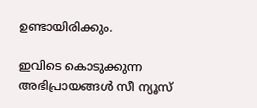ഉണ്ടായിരിക്കും.

ഇവിടെ കൊടുക്കുന്ന അഭിപ്രായങ്ങള്‍ സീ ന്യൂസ്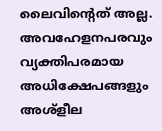ലൈവിന്റെത് അല്ല. അവഹേളനപരവും വ്യക്തിപരമായ അധിക്ഷേപങ്ങളും അശ്‌ളീല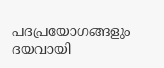പദപ്രയോഗങ്ങളും ദയവായി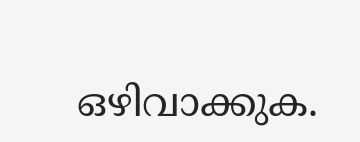ഒഴിവാക്കുക.